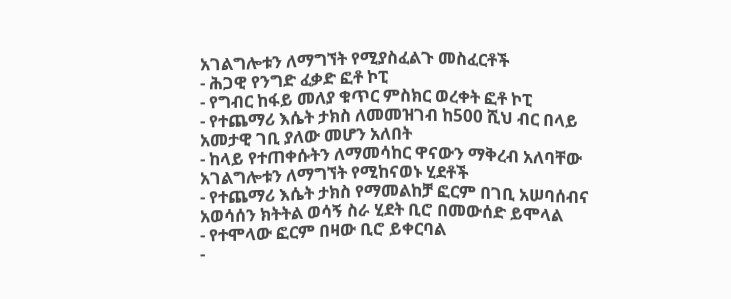አገልግሎቱን ለማግኘት የሚያስፈልጉ መስፈርቶች
- ሕጋዊ የንግድ ፈቃድ ፎቶ ኮፒ
- የግብር ከፋይ መለያ ቁጥር ምስክር ወረቀት ፎቶ ኮፒ
- የተጨማሪ እሴት ታክስ ለመመዝገብ ከ500 ሺህ ብር በላይ አመታዊ ገቢ ያለው መሆን አለበት
- ከላይ የተጠቀሱትን ለማመሳከር ዋናውን ማቅረብ አለባቸው
አገልግሎቱን ለማግኘት የሚከናወኑ ሂደቶች
- የተጨማሪ እሴት ታክስ የማመልከቻ ፎርም በገቢ አሠባሰብና አወሳሰን ክትትል ወሳኝ ስራ ሂደት ቢሮ በመውሰድ ይሞላል
- የተሞላው ፎርም በዛው ቢሮ ይቀርባል
-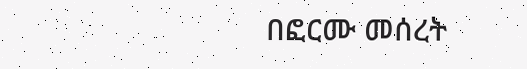በፎርሙ መሰረት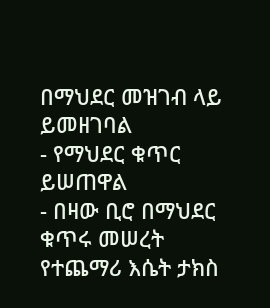በማህደር መዝገብ ላይ ይመዘገባል
- የማህደር ቁጥር ይሠጠዋል
- በዛው ቢሮ በማህደር ቁጥሩ መሠረት የተጨማሪ እሴት ታክስ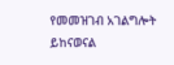የመመዝገብ አገልግሎት ይከናወናል